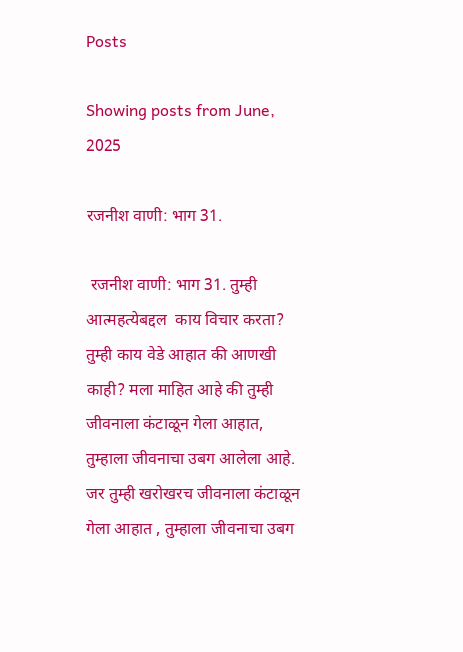Posts

Showing posts from June, 2025

रजनीश वाणी: भाग 31.

 रजनीश वाणी: भाग 31. तुम्ही आत्महत्येबद्दल  काय विचार करता? तुम्ही काय वेडे आहात की आणखी काही? मला माहित आहे की तुम्ही जीवनाला कंटाळून गेला आहात, तुम्हाला जीवनाचा उबग आलेला आहे. जर तुम्ही खरोखरच जीवनाला कंटाळून गेला आहात , तुम्हाला जीवनाचा उबग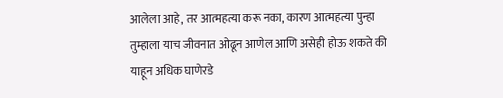आलेला आहे, तर आत्महत्या करू नका, कारण आत्महत्या पुन्हा तुम्हाला याच जीवनात ओढून आणेल आणि असेही होऊ शकते की याहून अधिक घाणेरडे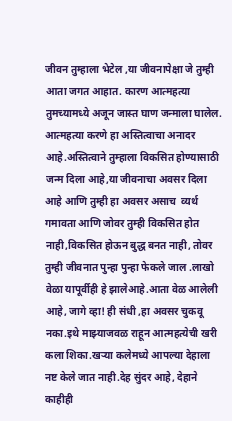जीवन तुम्हाला भेटेल ,या जीवनापेक्षा जे तुम्ही आता जगत आहात. कारण आत्महत्या तुमच्यामध्ये अजून जास्त घाण जन्माला घालेल. आत्महत्या करणे हा अस्तित्वाचा अनादर आहे.अस्तित्वाने तुम्हाला विकसित होण्यासाठी जन्म दिला आहे,या जीवनाचा अवसर दिला आहे आणि तुम्ही हा अवसर असाच  व्यर्थ गमावता आणि जोवर तुम्ही विकसित होत नाही,विकसित होऊन बुद्ध बनत नाही, तोवर तुम्ही जीवनात पुन्हा पुन्हा फेकले जाल .लाखो वेळा यापूर्वीही हे झालेआहे.आता वेळ आलेली आहे, जागे व्हा! ही संधी ,हा अवसर चुकवू नका.इथे माझ्याजवळ राहून आत्महत्येची खरी कला शिका.खऱ्या कलेमध्ये आपल्या देहाला नष्ट केले जात नाही.देह सुंदर आहे, देहाने काहीही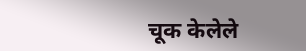चूक केलेले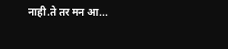नाही.ते तर मन आ...